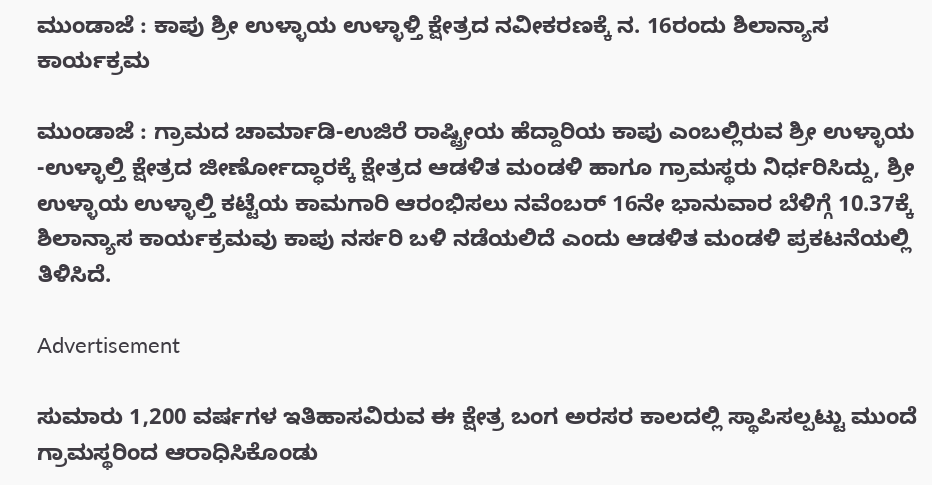ಮುಂಡಾಜೆ : ಕಾಪು ಶ್ರೀ ಉಳ್ಳಾಯ ಉಳ್ಳಾಳ್ತಿ ಕ್ಷೇತ್ರದ ನವೀಕರಣಕ್ಕೆ ನ. 16ರಂದು ಶಿಲಾನ್ಯಾಸ ಕಾರ್ಯಕ್ರಮ

ಮುಂಡಾಜೆ : ಗ್ರಾಮದ ಚಾರ್ಮಾಡಿ-ಉಜಿರೆ ರಾಷ್ಟ್ರೀಯ ಹೆದ್ದಾರಿಯ ಕಾಪು ಎಂಬಲ್ಲಿರುವ ಶ್ರೀ ಉಳ್ಳಾಯ -ಉಳ್ಳಾಲ್ತಿ ಕ್ಷೇತ್ರದ ಜೀರ್ಣೋದ್ಧಾರಕ್ಕೆ ಕ್ಷೇತ್ರದ ಆಡಳಿತ ಮಂಡಳಿ ಹಾಗೂ ಗ್ರಾಮಸ್ಥರು ನಿರ್ಧರಿಸಿದ್ದು, ಶ್ರೀ ಉಳ್ಳಾಯ ಉಳ್ಳಾಲ್ತಿ ಕಟ್ಟೆಯ ಕಾಮಗಾರಿ ಆರಂಭಿಸಲು ನವೆಂಬರ್ 16ನೇ ಭಾನುವಾರ ಬೆಳಿಗ್ಗೆ 10.37ಕ್ಕೆ ಶಿಲಾನ್ಯಾಸ ಕಾರ್ಯಕ್ರಮವು ಕಾಪು ನರ್ಸರಿ ಬಳಿ ನಡೆಯಲಿದೆ ಎಂದು ಆಡಳಿತ ಮಂಡಳಿ ಪ್ರಕಟನೆಯಲ್ಲಿ ತಿಳಿಸಿದೆ.

Advertisement

ಸುಮಾರು 1,200 ವರ್ಷಗಳ ಇತಿಹಾಸವಿರುವ ಈ ಕ್ಷೇತ್ರ ಬಂಗ ಅರಸರ ಕಾಲದಲ್ಲಿ ಸ್ಥಾಪಿಸಲ್ಪಟ್ಟು ಮುಂದೆ ಗ್ರಾಮಸ್ಥರಿಂದ ಆರಾಧಿಸಿಕೊಂಡು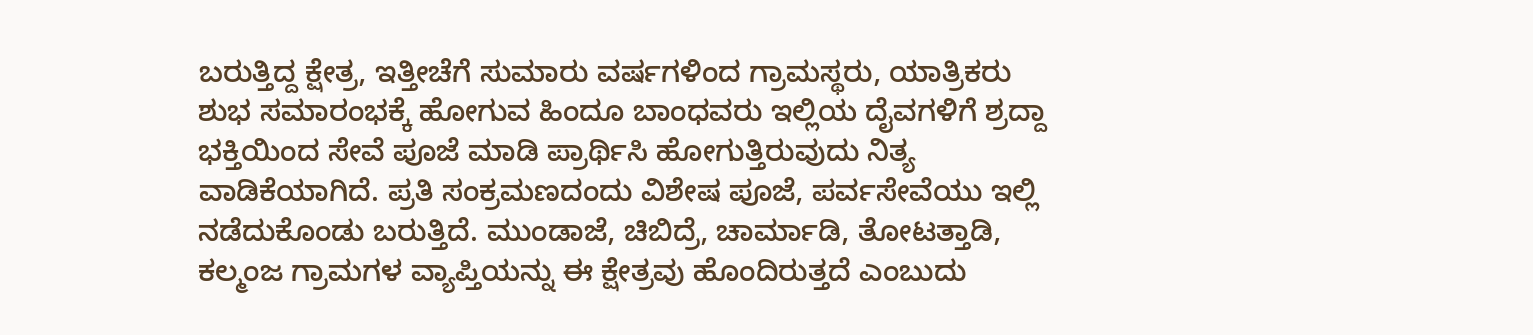ಬರುತ್ತಿದ್ದ ಕ್ಷೇತ್ರ, ಇತ್ತೀಚೆಗೆ ಸುಮಾರು ವರ್ಷಗಳಿಂದ ಗ್ರಾಮಸ್ಥರು, ಯಾತ್ರಿಕರು ಶುಭ ಸಮಾರಂಭಕ್ಕೆ ಹೋಗುವ ಹಿಂದೂ ಬಾಂಧವರು ಇಲ್ಲಿಯ ದೈವಗಳಿಗೆ ಶ್ರದ್ದಾ ಭಕ್ತಿಯಿಂದ ಸೇವೆ ಪೂಜೆ ಮಾಡಿ ಪ್ರಾರ್ಥಿಸಿ ಹೋಗುತ್ತಿರುವುದು ನಿತ್ಯ ವಾಡಿಕೆಯಾಗಿದೆ. ಪ್ರತಿ ಸಂಕ್ರಮಣದಂದು ವಿಶೇಷ ಪೂಜೆ, ಪರ್ವಸೇವೆಯು ಇಲ್ಲಿ ನಡೆದುಕೊಂಡು ಬರುತ್ತಿದೆ. ಮುಂಡಾಜೆ, ಚಿಬಿದ್ರೆ, ಚಾರ್ಮಾಡಿ, ತೋಟತ್ತಾಡಿ, ಕಲ್ಮಂಜ ಗ್ರಾಮಗಳ ವ್ಯಾಪ್ತಿಯನ್ನು ಈ ಕ್ಷೇತ್ರವು ಹೊಂದಿರುತ್ತದೆ ಎಂಬುದು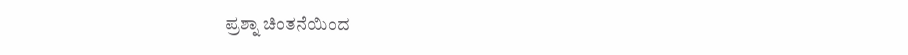ಪ್ರಶ್ನಾ ಚಿಂತನೆಯಿಂದ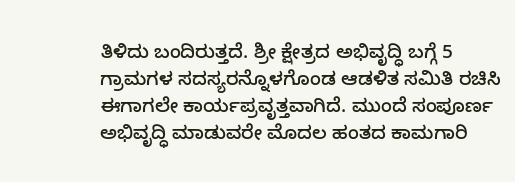ತಿಳಿದು ಬಂದಿರುತ್ತದೆ. ಶ್ರೀ ಕ್ಷೇತ್ರದ ಅಭಿವೃದ್ಧಿ ಬಗ್ಗೆ 5 ಗ್ರಾಮಗಳ ಸದಸ್ಯರನ್ನೊಳಗೊಂಡ ಆಡಳಿತ ಸಮಿತಿ ರಚಿಸಿ ಈಗಾಗಲೇ ಕಾರ್ಯಪ್ರವೃತ್ತವಾಗಿದೆ. ಮುಂದೆ ಸಂಪೂರ್ಣ ಅಭಿವೃದ್ಧಿ ಮಾಡುವರೇ ಮೊದಲ ಹಂತದ ಕಾಮಗಾರಿ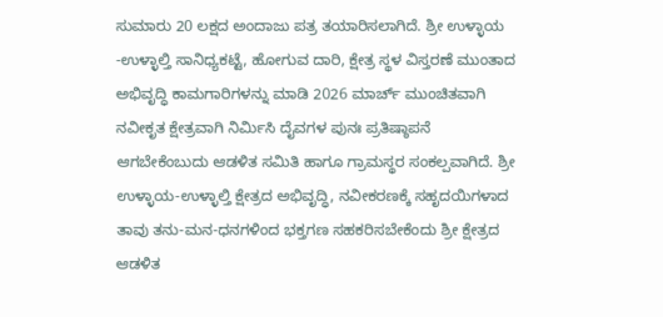ಸುಮಾರು 20 ಲಕ್ಷದ ಅಂದಾಜು ಪತ್ರ ತಯಾರಿಸಲಾಗಿದೆ. ಶ್ರೀ ಉಳ್ಳಾಯ -ಉಳ್ಳಾಲ್ತಿ ಸಾನಿಧ್ಯಕಟ್ಟೆ, ಹೋಗುವ ದಾರಿ, ಕ್ಷೇತ್ರ ಸ್ಥಳ ವಿಸ್ತರಣೆ ಮುಂತಾದ ಅಭಿವೃದ್ಧಿ ಕಾಮಗಾರಿಗಳನ್ನು ಮಾಡಿ 2026 ಮಾರ್ಚ್ ಮುಂಚಿತವಾಗಿ ನವೀಕೃತ ಕ್ಷೇತ್ರವಾಗಿ ನಿರ್ಮಿಸಿ ದೈವಗಳ ಪುನಃ ಪ್ರತಿಷ್ಠಾಪನೆ ಆಗಬೇಕೆಂಬುದು ಆಡಳಿತ ಸಮಿತಿ ಹಾಗೂ ಗ್ರಾಮಸ್ಥರ ಸಂಕಲ್ಪವಾಗಿದೆ. ಶ್ರೀ ಉಳ್ಳಾಯ-ಉಳ್ಳಾಲ್ತಿ ಕ್ಷೇತ್ರದ ಅಭಿವೃದ್ಧಿ, ನವೀಕರಣಕ್ಕೆ ಸಹೃದಯಿಗಳಾದ ತಾವು ತನು-ಮನ-ಧನಗಳಿಂದ ಭಕ್ತಗಣ ಸಹಕರಿಸಬೇಕೆಂದು ಶ್ರೀ ಕ್ಷೇತ್ರದ ಆಡಳಿತ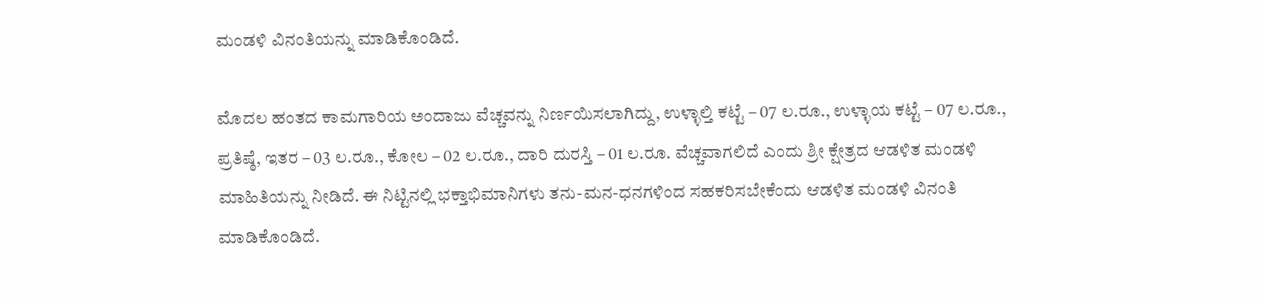ಮಂಡಳಿ ವಿನಂತಿಯನ್ನು ಮಾಡಿಕೊಂಡಿದೆ.

ಮೊದಲ ಹಂತದ ಕಾಮಗಾರಿಯ ಅಂದಾಜು ವೆಚ್ಚವನ್ನು ನಿರ್ಣಯಿಸಲಾಗಿದ್ದು, ಉಳ್ಳಾಲ್ತಿ ಕಟ್ಟೆ – 07 ಲ.ರೂ., ಉಳ್ಳಾಯ ಕಟ್ಟೆ – 07 ಲ.ರೂ., ಪ್ರತಿಷ್ಠೆ, ಇತರ – 03 ಲ.ರೂ., ಕೋಲ – 02 ಲ.ರೂ., ದಾರಿ ದುರಸ್ತಿ – 01 ಲ.ರೂ. ವೆಚ್ಚವಾಗಲಿದೆ ಎಂದು ಶ್ರೀ ಕ್ಷೇತ್ರದ ಆಡಳಿತ ಮಂಡಳಿ ಮಾಹಿತಿಯನ್ನು ನೀಡಿದೆ. ಈ ನಿಟ್ಟಿನಲ್ಲಿ ಭಕ್ತಾಭಿಮಾನಿಗಳು ತನು-ಮನ-ಧನಗಳಿಂದ ಸಹಕರಿಸಬೇಕೆಂದು ಆಡಳಿತ ಮಂಡಳಿ ವಿನಂತಿ ಮಾಡಿಕೊಂಡಿದೆ.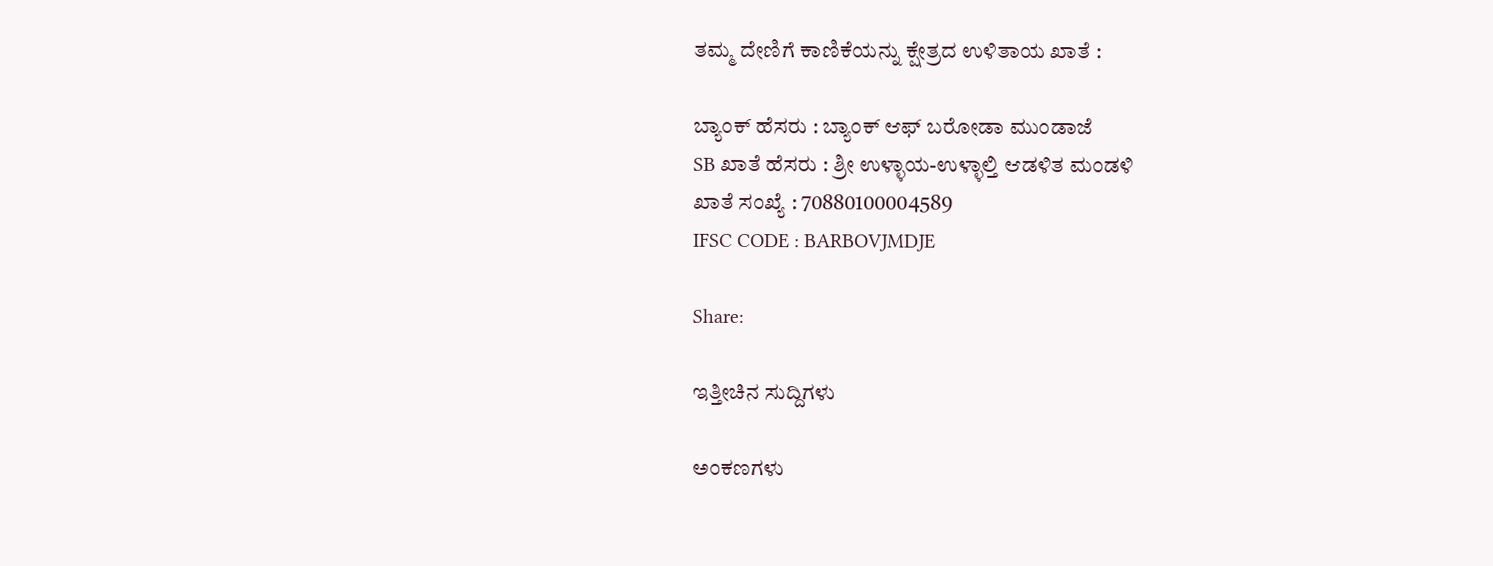ತಮ್ಮ ದೇಣಿಗೆ ಕಾಣಿಕೆಯನ್ನು ಕ್ಷೇತ್ರದ ಉಳಿತಾಯ ಖಾತೆ :

ಬ್ಯಾಂಕ್ ಹೆಸರು : ಬ್ಯಾಂಕ್ ಆಫ್ ಬರೋಡಾ ಮುಂಡಾಜೆ
SB ಖಾತೆ ಹೆಸರು : ಶ್ರೀ ಉಳ್ಳಾಯ-ಉಳ್ಳಾಲ್ತಿ ಆಡಳಿತ ಮಂಡಳಿ
ಖಾತೆ ಸಂಖ್ಯೆ : 70880100004589
IFSC CODE : BARBOVJMDJE

Share:

ಇತ್ತೀಚಿನ ಸುದ್ದಿಗಳು

ಅಂಕಣಗಳು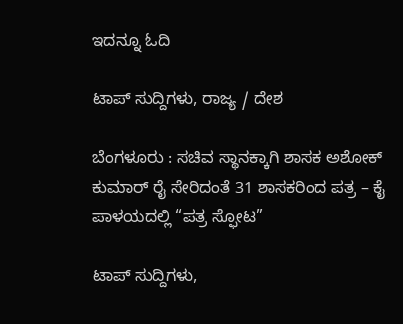ಇದನ್ನೂ ಓದಿ

ಟಾಪ್ ಸುದ್ದಿಗಳು, ರಾಜ್ಯ / ದೇಶ

ಬೆಂಗಳೂರು : ಸಚಿವ ಸ್ಥಾನಕ್ಕಾಗಿ ಶಾಸಕ ಅಶೋಕ್ ಕುಮಾರ್ ರೈ ಸೇರಿದಂತೆ 31 ಶಾಸಕರಿಂದ ಪತ್ರ – ಕೈ ಪಾಳಯದಲ್ಲಿ “ಪತ್ರ ಸ್ಫೋಟ”

ಟಾಪ್ ಸುದ್ದಿಗಳು,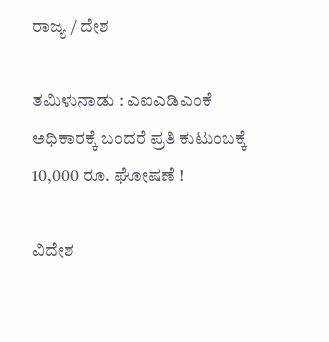ರಾಜ್ಯ / ದೇಶ

ತಮಿಳುನಾಡು : ಎಐಎಡಿಎಂಕೆ ಅಧಿಕಾರಕ್ಕೆ ಬಂದರೆ ಪ್ರತಿ ಕುಟುಂಬಕ್ಕೆ 10,000 ರೂ. ಘೋಷಣೆ !

ವಿದೇಶ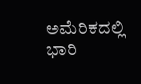ಅಮೆರಿಕದಲ್ಲಿ ಭಾರಿ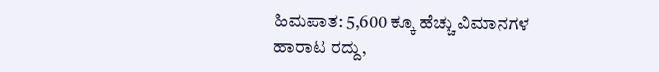ಹಿಮಪಾತ: 5,600 ಕ್ಕೂ ಹೆಚ್ಚು ವಿಮಾನಗಳ ಹಾರಾಟ ರದ್ದು,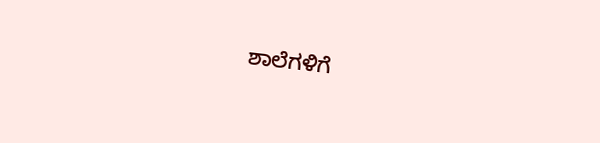ಶಾಲೆಗಳಿಗೆ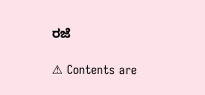ರಜೆ

⚠ Contents are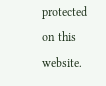protected on this website.